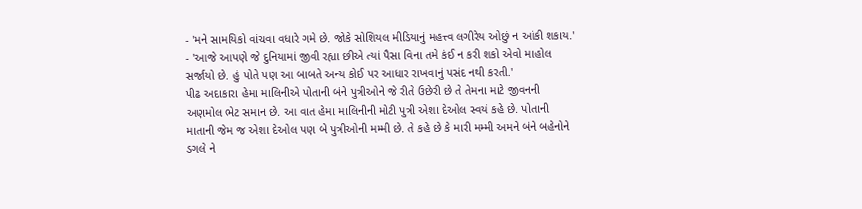- 'મને સામયિકો વાંચવા વધારે ગમે છે. જોકે સોશિયલ મીડિયાનું મહત્ત્વ લગીરેય ઓછું ન આંકી શકાય.'
- 'આજે આપણે જે દુનિયામાં જીવી રહ્યા છીએ ત્યાં પૈસા વિના તમે કંઈ ન કરી શકો એવો માહોલ સર્જાયો છે. હું પોતે પણ આ બાબતે અન્ય કોઈ પર આધાર રાખવાનું પસંદ નથી કરતી.'
પીઢ અદાકારા હેમા માલિનીએ પોતાની બંને પુત્રીઓને જે રીતે ઉછેરી છે તે તેમના માટે જીવનની અણમોલ ભેટ સમાન છે. આ વાત હેમા માલિનીની મોટી પુત્રી એશા દેઓલ સ્વયં કહે છે. પોતાની માતાની જેમ જ એશા દેઓલ પણ બે પુત્રીઓની મમ્મી છે. તે કહે છે કે મારી મમ્મી અમને બંને બહેનોને ડગલે ને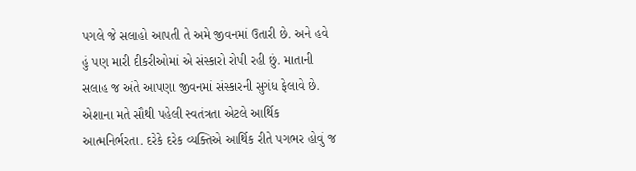પગલે જે સલાહો આપતી તે અમે જીવનમાં ઉતારી છે. અને હવે હું પણ મારી દીકરીઓમાં એ સંસ્કારો રોપી રહી છું. માતાની સલાહ જ અંતે આપણા જીવનમાં સંસ્કારની સુગંધ ફેલાવે છે.
એશાના મતે સૌથી પહેલી સ્વતંત્રતા એટલે આર્થિક આત્મનિર્ભરતા. દરેકે દરેક વ્યક્તિએ આર્થિક રીતે પગભર હોવું જ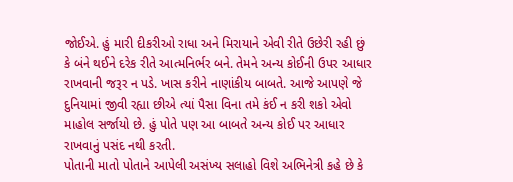જોઈએ. હું મારી દીકરીઓ રાધા અને મિરાયાને એવી રીતે ઉછેરી રહી છું કે બંને થઈને દરેક રીતે આત્મનિર્ભર બને. તેમને અન્ય કોઈની ઉપર આધાર રાખવાની જરૂર ન પડે. ખાસ કરીને નાણાંકીય બાબતે. આજે આપણે જે દુનિયામાં જીવી રહ્યા છીએ ત્યાં પૈસા વિના તમે કંઈ ન કરી શકો એવો માહોલ સર્જાયો છે. હું પોતે પણ આ બાબતે અન્ય કોઈ પર આધાર રાખવાનું પસંદ નથી કરતી.
પોતાની માતો પોતાને આપેલી અસંખ્ય સલાહો વિશે અભિનેત્રી કહે છે કે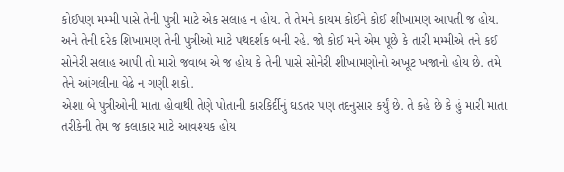કોઈપણ મમ્મી પાસે તેની પુત્રી માટે એક સલાહ ન હોય. તે તેમને કાયમ કોઈને કોઈ શીખામણ આપતી જ હોય. અને તેની દરેક શિખામણ તેની પુત્રીઓ માટે પથદર્શક બની રહે. જો કોઈ મને એમ પૂછે કે તારી મમ્મીએ તને કઈ સોનેરી સલાહ આપી તો મારો જવાબ એ જ હોય કે તેની પાસે સોનેરી શીખામણોનો અખૂટ ખજાનો હોય છે. તમે તેને આંગલીના વેઢે ન ગણી શકો.
એશા બે પુત્રીઓની માતા હોવાથી તેણે પોતાની કારકિર્દીનું ઘડતર પણ તદનુસાર કર્યું છે. તે કહે છે કે હું મારી માતા તરીકેની તેમ જ કલાકાર માટે આવશ્યક હોય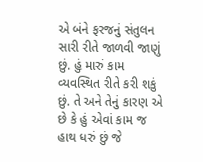એ બંને ફરજનું સંતુલન સારી રીતે જાળવી જાણું છું. હું મારું કામ વ્યવસ્થિત રીતે કરી શકું છું. તે અને તેનું કારણ એ છે કે હું એવાં કામ જ હાથ ધરું છું જે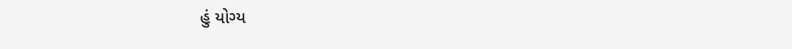હું યોગ્ય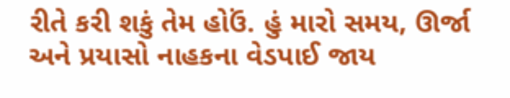રીતે કરી શકું તેમ હોઉં. હું મારો સમય, ઊર્જા અને પ્રયાસો નાહકના વેડપાઈ જાય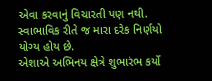એવા કરવાનું વિચારતી પણ નથી. સ્વાભાવિક રીતે જ મારા દરેક નિર્ણયો યોગ્ય હોય છે.
એશાએ અભિનય ક્ષેત્રે શુભારંભ કર્યો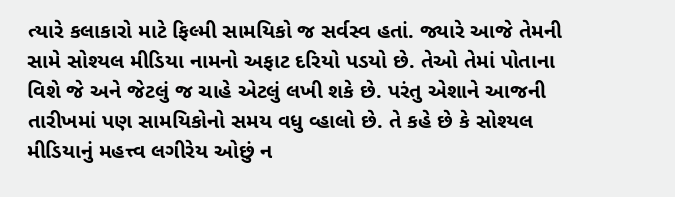ત્યારે કલાકારો માટે ફિલ્મી સામયિકો જ સર્વસ્વ હતાં. જ્યારે આજે તેમની સામે સોશ્યલ મીડિયા નામનો અફાટ દરિયો પડયો છે. તેઓ તેમાં પોતાના વિશે જે અને જેટલું જ ચાહે એટલું લખી શકે છે. પરંતુ એશાને આજની તારીખમાં પણ સામયિકોનો સમય વધુ વ્હાલો છે. તે કહે છે કે સોશ્યલ મીડિયાનું મહત્ત્વ લગીરેય ઓછું ન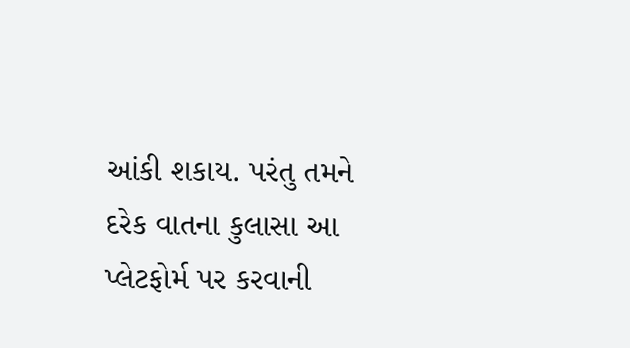આંકી શકાય. પરંતુ તમને દરેક વાતના કુલાસા આ પ્લેટફોર્મ પર કરવાની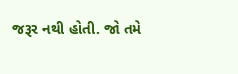જરૂર નથી હોતી. જો તમે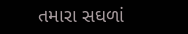તમારા સઘળાં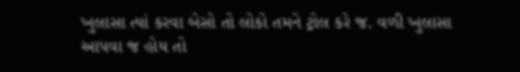ખુલાસા ત્યાં કરવા બેસો તો લોકો તમને ટ્રોલ કરે જ. વળી ખુલાસા આપવા જ હોય તો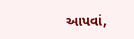આપવાં,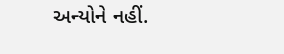અન્યોને નહીં.